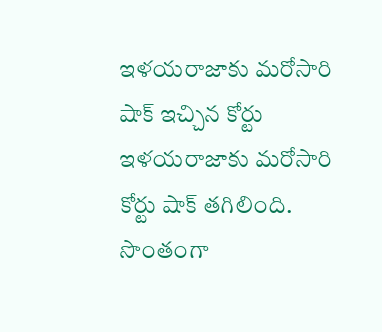ఇళయరాజాకు మరోసారి షాక్ ఇచ్చిన కోర్టు
ఇళయరాజాకు మరోసారి కోర్టు షాక్ తగిలింది. సొంతంగా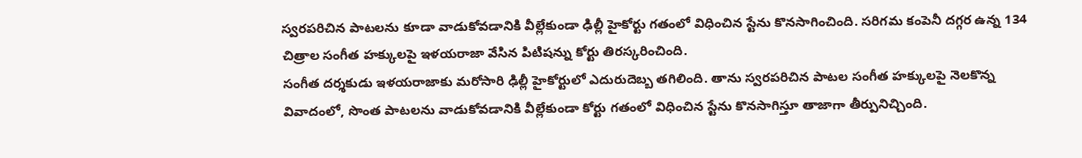స్వరపరిచిన పాటలను కూడా వాడుకోవడానికి వీల్లేకుండా ఢిల్లీ హైకోర్టు గతంలో విధించిన స్టేను కొనసాగించింది. సరిగమ కంపెనీ దగ్గర ఉన్న 134 చిత్రాల సంగీత హక్కులపై ఇళయరాజా వేసిన పిటిషన్ను కోర్టు తిరస్కరించింది.
సంగీత దర్శకుడు ఇళయరాజాకు మరోసారి ఢిల్లీ హైకోర్టులో ఎదురుదెబ్బ తగిలింది. తాను స్వరపరిచిన పాటల సంగీత హక్కులపై నెలకొన్న వివాదంలో, సొంత పాటలను వాడుకోవడానికి వీల్లేకుండా కోర్టు గతంలో విధించిన స్టేను కొనసాగిస్తూ తాజాగా తీర్పునిచ్చింది.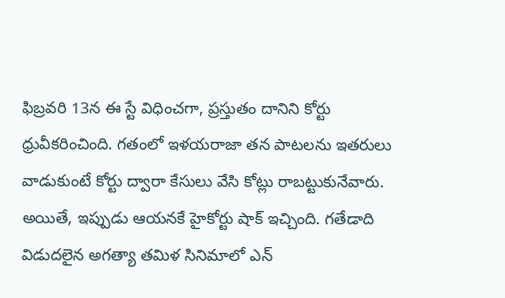ఫిబ్రవరి 13న ఈ స్టే విధించగా, ప్రస్తుతం దానిని కోర్టు ధ్రువీకరించింది. గతంలో ఇళయరాజా తన పాటలను ఇతరులు వాడుకుంటే కోర్టు ద్వారా కేసులు వేసి కోట్లు రాబట్టుకునేవారు. అయితే, ఇప్పుడు ఆయనకే హైకోర్టు షాక్ ఇచ్చింది. గతేడాది విడుదలైన అగత్యా తమిళ సినిమాలో ఎన్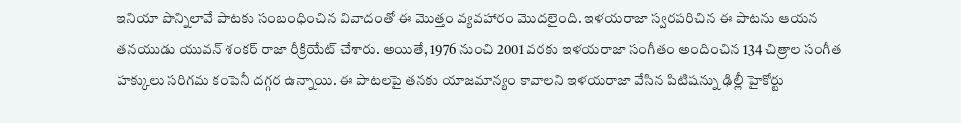ఇనియా పొన్నిలావే పాటకు సంబంధించిన వివాదంతో ఈ మొత్తం వ్యవహారం మొదలైంది. ఇళయరాజా స్వరపరిచిన ఈ పాటను ఆయన తనయుడు యువన్ శంకర్ రాజా రీక్రియేట్ చేశారు. అయితే, 1976 నుంచి 2001 వరకు ఇళయరాజా సంగీతం అందించిన 134 చిత్రాల సంగీత హక్కులు సరిగమ కంపెనీ దగ్గర ఉన్నాయి. ఈ పాటలపై తనకు యాజమాన్యం కావాలని ఇళయరాజా వేసిన పిటిషన్ను ఢిల్లీ హైకోర్టు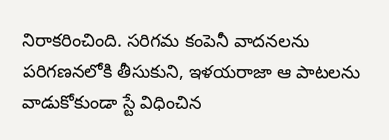నిరాకరించింది. సరిగమ కంపెనీ వాదనలను పరిగణనలోకి తీసుకుని, ఇళయరాజా ఆ పాటలను వాడుకోకుండా స్టే విధించిన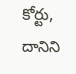కోర్టు, దానిని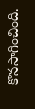కొనసాగించింది.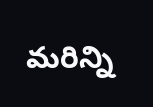మరిన్ని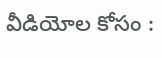వీడియోల కోసం :